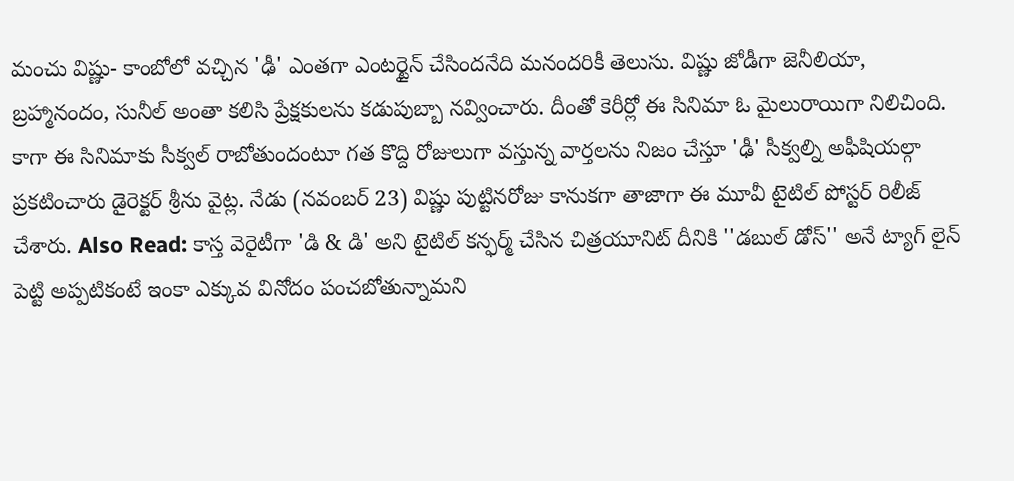మంచు విష్ణు- కాంబోలో వచ్చిన 'ఢీ' ఎంతగా ఎంటర్టైన్ చేసిందనేది మనందరికీ తెలుసు. విష్ణు జోడీగా జెనీలియా, బ్రహ్మానందం, సునీల్ అంతా కలిసి ప్రేక్షకులను కడుపుబ్బా నవ్వించారు. దీంతో కెరీర్లో ఈ సినిమా ఓ మైలురాయిగా నిలిచింది. కాగా ఈ సినిమాకు సీక్వల్ రాబోతుందంటూ గత కొద్ది రోజులుగా వస్తున్న వార్తలను నిజం చేస్తూ 'ఢీ' సీక్వల్ని అఫీషియల్గా ప్రకటించారు డైరెక్టర్ శ్రీను వైట్ల. నేడు (నవంబర్ 23) విష్ణు పుట్టినరోజు కానుకగా తాజాగా ఈ మూవీ టైటిల్ పోస్టర్ రిలీజ్ చేశారు. Also Read: కాస్త వెరైటీగా 'డి & డి' అని టైటిల్ కన్ఫర్మ్ చేసిన చిత్రయూనిట్ దీనికి ''డబుల్ డోస్'' అనే ట్యాగ్ లైన్ పెట్టి అప్పటికంటే ఇంకా ఎక్కువ వినోదం పంచబోతున్నామని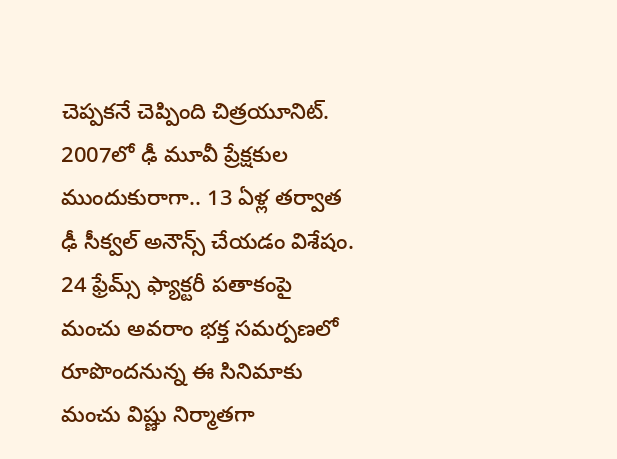చెప్పకనే చెప్పింది చిత్రయూనిట్. 2007లో ఢీ మూవీ ప్రేక్షకుల ముందుకురాగా.. 13 ఏళ్ల తర్వాత ఢీ సీక్వల్ అనౌన్స్ చేయడం విశేషం. 24 ఫ్రేమ్స్ ఫ్యాక్టరీ పతాకంపై మంచు అవరాం భక్త సమర్పణలో రూపొందనున్న ఈ సినిమాకు మంచు విష్ణు నిర్మాతగా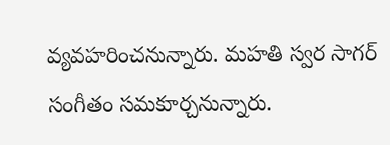వ్యవహరించనున్నారు. మహతి స్వర సాగర్ సంగీతం సమకూర్చనున్నారు.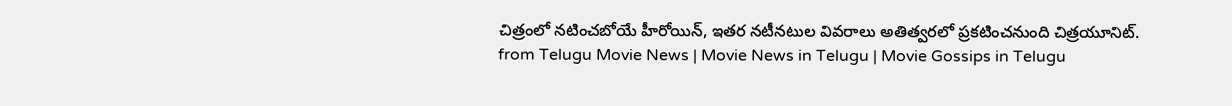చిత్రంలో నటించబోయే హీరోయిన్, ఇతర నటీనటుల వివరాలు అతిత్వరలో ప్రకటించనుంది చిత్రయూనిట్.
from Telugu Movie News | Movie News in Telugu | Movie Gossips in Telugu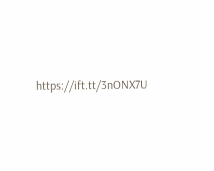https://ift.tt/3nONX7U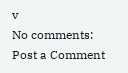v
No comments:
Post a Comment